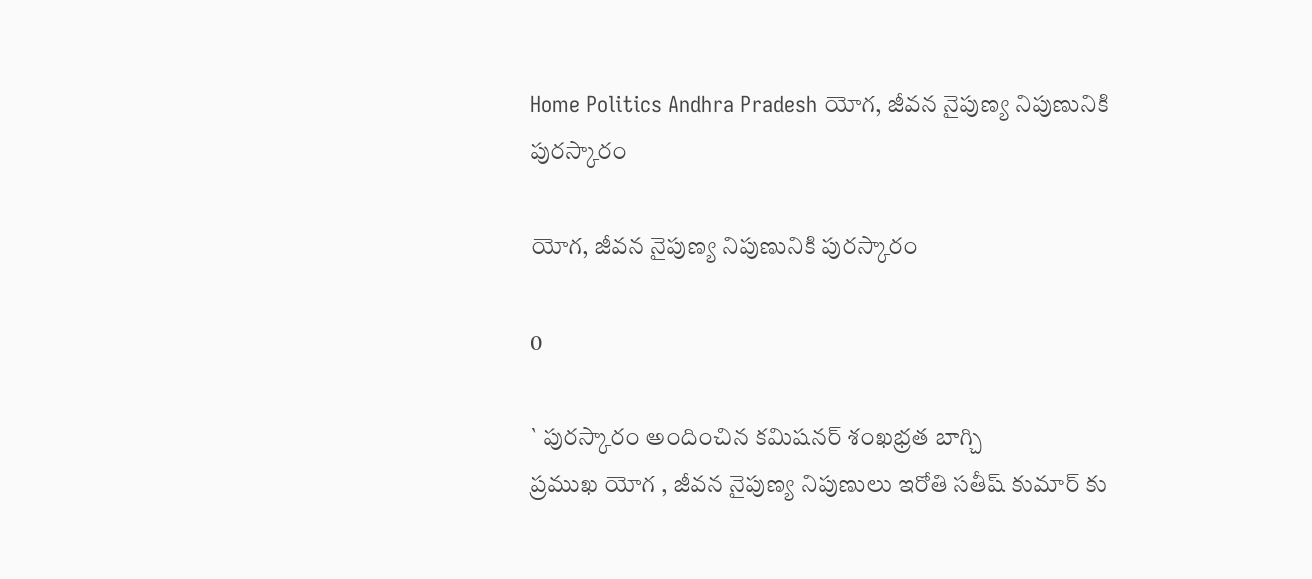Home Politics Andhra Pradesh యోగ, జీవన నైపుణ్య నిపుణునికి పురస్కారం

యోగ, జీవన నైపుణ్య నిపుణునికి పురస్కారం

0

` పురస్కారం అందించిన కమిషనర్ శంఖభ్రత బాగ్చి
ప్రముఖ యోగ , జీవన నైపుణ్య నిపుణులు ఇరోతి సతీష్ కుమార్ కు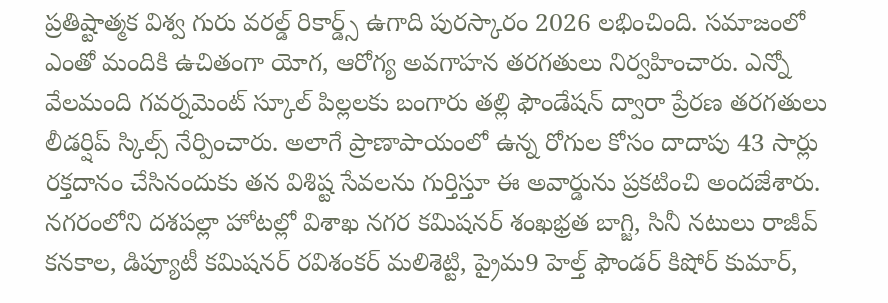ప్రతిష్టాత్మక విశ్వ గురు వరల్డ్ రికార్డ్స్ ఉగాది పురస్కారం 2026 లభించింది. సమాజంలో ఎంతో మందికి ఉచితంగా యోగ, ఆరోగ్య అవగాహన తరగతులు నిర్వహించారు. ఎన్నో వేలమంది గవర్నమెంట్ స్కూల్ పిల్లలకు బంగారు తల్లి ఫౌండేషన్ ద్వారా ప్రేరణ తరగతులు లీడర్షిప్ స్కిల్స్ నేర్పించారు. అలాగే ప్రాణాపాయంలో ఉన్న రోగుల కోసం దాదాపు 43 సార్లు రక్తదానం చేసినందుకు తన విశిష్ట సేవలను గుర్తిస్తూ ఈ అవార్డును ప్రకటించి అందజేశారు. నగరంలోని దశపల్లా హోటల్లో విశాఖ నగర కమిషనర్ శంఖభ్రత బాగ్జి, సినీ నటులు రాజీవ్ కనకాల, డిప్యూటీ కమిషనర్ రవిశంకర్ మలిశెట్టి, ప్రైమ9 హెల్త్ ఫౌండర్ కిషోర్ కుమార్,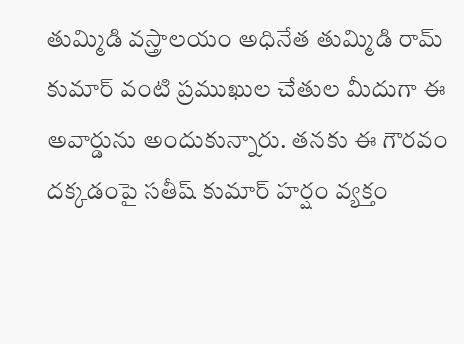తుమ్మిడి వస్త్రాలయం అధినేత తుమ్మిడి రామ్ కుమార్ వంటి ప్రముఖుల చేతుల మీదుగా ఈ అవార్డును అందుకున్నారు. తనకు ఈ గౌరవం దక్కడంపై సతీష్ కుమార్ హర్షం వ్యక్తం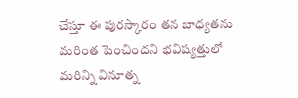చేస్తూ ఈ పురస్కారం తన బాధ్యతను మరింత పెంచిందని భవిష్యత్తులో మరిన్ని వినూత్న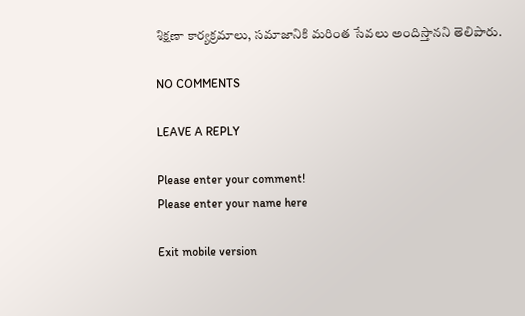శిక్షణా కార్యక్రమాలు, సమాజానికి మరింత సేవలు అందిస్తానని తెలిపారు.

NO COMMENTS

LEAVE A REPLY

Please enter your comment!
Please enter your name here

Exit mobile version